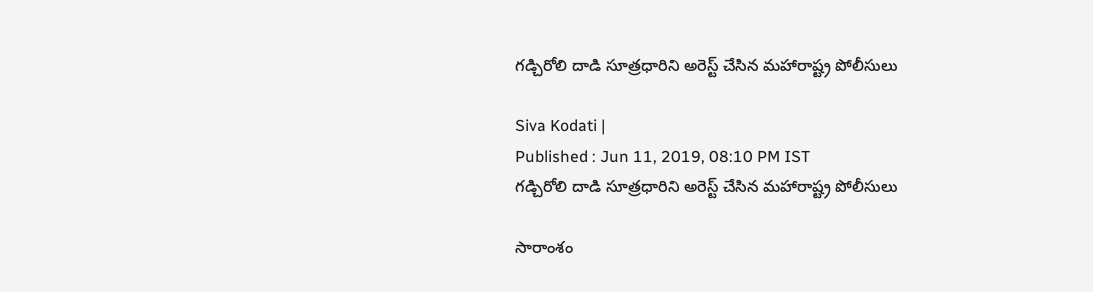గడ్చిరోలి దాడి సూత్రధారిని అరెస్ట్ చేసిన మహారాష్ట్ర పోలీసులు

Siva Kodati |
Published : Jun 11, 2019, 08:10 PM IST
గడ్చిరోలి దాడి సూత్రధారిని అరెస్ట్ చేసిన మహారాష్ట్ర పోలీసులు

సారాంశం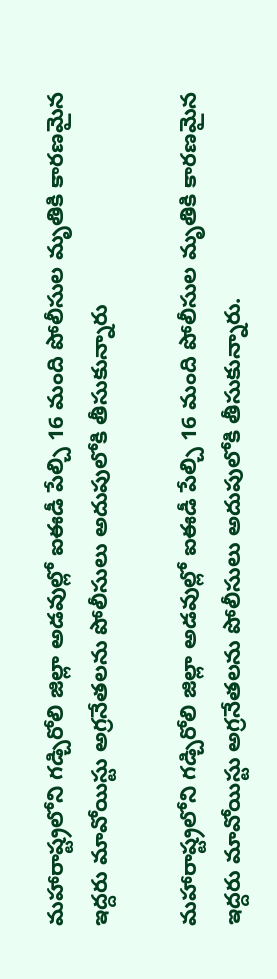మహారాష్ట్రలోని గడ్చిరోలి జిల్లా అడవుల్లో ఐఈడీ పేల్చి 16 మంది పోలీసుల మృతికి కారణమైన ఇద్దరు మావోయిస్టు అగ్రనేతలను పోలీసులు అదుపులోకి తీసుకున్నారు

మహారాష్ట్రలోని గడ్చిరోలి జిల్లా అడవుల్లో ఐఈడీ పేల్చి 16 మంది పోలీసుల మృతికి కారణమైన ఇద్దరు మావోయిస్టు అగ్రనేతలను పోలీసులు అదుపులోకి తీసుకున్నారు.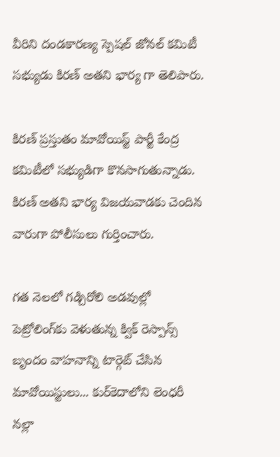వీరిని దండకారణ్య స్పెషల్ జోనల్ కమిటీ సభ్యుడు కిరణ్ అతని భార్య గా తెలిపారు.

కిరణ్ ప్రస్తుతం మావోయిస్ట్ పార్టీ కేంద్ర కమిటీలో సభ్యుడిగా కొనసాగుతున్నాడు. కిరణ్ అతని భార్య విజయవాడకు చెందిన వారుగా పోలీసులు గుర్తించారు.

గత నెలలో గడ్చిరోలి అడవుల్లో పెట్రోలింగ్‌కు వెళుతున్న క్విక్ రెస్పాన్స్ బృందం వాహనాన్ని టార్గెట్ చేసిన మావోయిస్టులు... కుర్‌కెదాలోని లెంధరీ నల్లా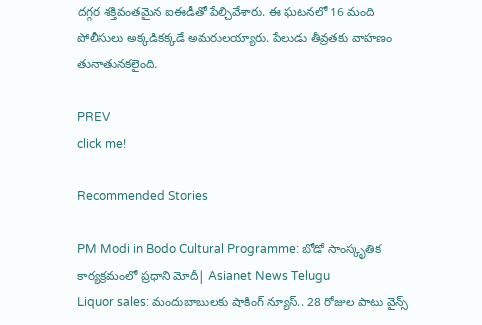దగ్గర శక్తివంతమైన ఐఈడీతో పేల్చివేశారు. ఈ ఘటనలో 16 మంది పోలీసులు అక్కడికక్కడే అమరులయ్యారు. పేలుడు తీవ్రతకు వాహణం తునాతునకలైంది.

PREV
click me!

Recommended Stories

PM Modi in Bodo Cultural Programme: బోడో సాంస్కృతిక కార్యక్రమంలో ప్రధాని మోదీ| Asianet News Telugu
Liquor sales: మందుబాబుల‌కు షాకింగ్ న్యూస్‌.. 28 రోజుల పాటు వైన్స్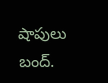షాపులు బంద్‌.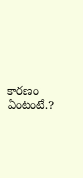కార‌ణం ఏంటంటే.?